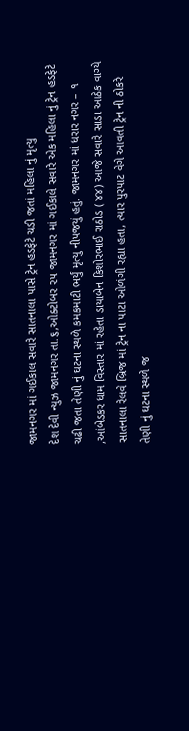જામનગર માં ગઈકાલ સવારે સાતનાલા પાસે ટ્રેન હડફેટે ચડી જતાં મહિલા નું મૃત્યુ
દેશ દેવી ન્યુઝ જામનગર તા.૬,ઓક્ટોબર ૨૫ જામનગર માં ગઈકાલે સવારે એક મહિલા નું ટ્રેન હડફેટે ચઢી જતા તેણી નું ઘટના સ્થળે કમકમાટી ભર્યું મૃત્યુ નીપજયું હતું. જામનગર માં ધરાર નગર – ૧ ,આંબેડકર ધામ વિસ્તાર માં રહેતા ડાયાબેન કિશોરભાઈ રાઠોડ ( ૪૪) આજે સવારે સાડા આઠેક વાગ્યે સાતનાલા રેલવે બ્રિજ માં ટ્રેન ના પાટા ઓળંગી રહ્યા હતા, ત્યાર પુરપાટ વેગે આવતી ટ્રેન ની ઠોકરે તેણી નું ઘટના સ્થળે જ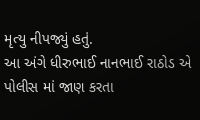મૃત્યુ નીપજ્યું હતું.
આ અંગે ધીરુભાઈ નાનભાઈ રાઠોડ એ પોલીસ માં જાણ કરતા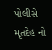પોલીસે મૃતદેહ નો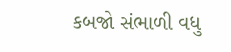કબજો સંભાળી વધુ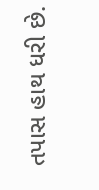તપાસ હાથ ધરી છે.